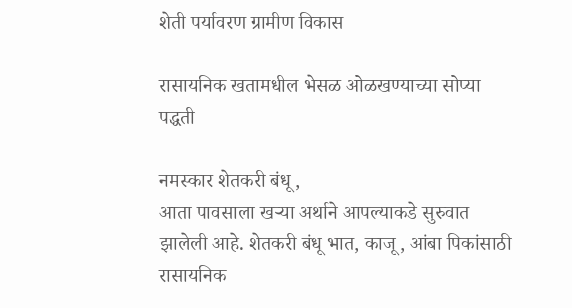शेती पर्यावरण ग्रामीण विकास

रासायनिक खतामधील भेसळ ओळखण्याच्या सोप्या पद्धती

नमस्कार शेतकरी बंधू,
आता पावसाला खऱ्या अर्थाने आपल्याकडे सुरुवात झालेली आहे. शेतकरी बंधू भात, काजू, आंबा पिकांसाठी रासायनिक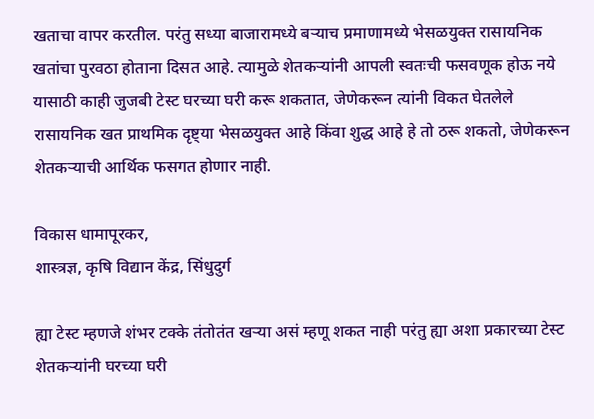खताचा वापर करतील. परंतु सध्या बाजारामध्ये बऱ्याच प्रमाणामध्ये भेसळयुक्त रासायनिक खतांचा पुरवठा होताना दिसत आहे. त्यामुळे शेतकऱ्यांनी आपली स्वतःची फसवणूक होऊ नये यासाठी काही जुजबी टेस्ट घरच्या घरी करू शकतात, जेणेकरून त्यांनी विकत घेतलेले रासायनिक खत प्राथमिक दृष्ट्या भेसळयुक्त आहे किंवा शुद्ध आहे हे तो ठरू शकतो, जेणेकरून शेतकऱ्याची आर्थिक फसगत होणार नाही.

विकास धामापूरकर,
शास्त्रज्ञ, कृषि विद्यान केंद्र, सिंधुदुर्ग

ह्या टेस्ट म्हणजे शंभर टक्के तंतोतंत खऱ्या असं म्हणू शकत नाही परंतु ह्या अशा प्रकारच्या टेस्ट शेतकऱ्यांनी घरच्या घरी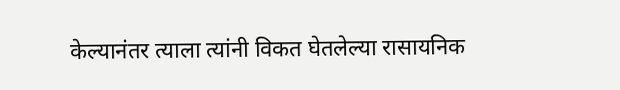केल्यानंतर त्याला त्यांनी विकत घेतलेल्या रासायनिक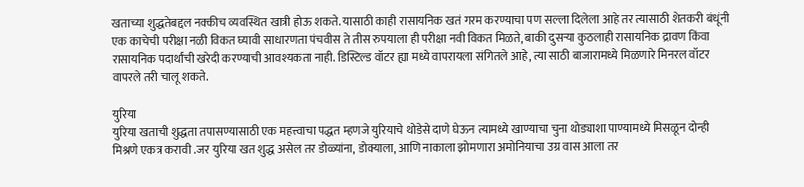खताच्या शुद्धतेबद्दल नक्कीच व्यवस्थित खात्री होऊ शकते. यासाठी काही रासायनिक खतं गरम करण्याचा पण सल्ला दिलेला आहे तर त्यासाठी शेतकरी बंधूंनी एक काचेची परीक्षा नळी विकत घ्यावी साधारणता पंचवीस ते तीस रुपयाला ही परीक्षा नवी विकत मिळते, बाकी दुसऱ्या कुठलाही रासायनिक द्रावण किंवा रासायनिक पदार्थांची खरेदी करण्याची आवश्यकता नाही. डिस्टिल्ड वॉटर ह्या मध्ये वापरायला संगितले आहे, त्या साठी बाजारामध्ये मिळणारे मिनरल वॉटर वापरले तरी चालू शकते.

युरिया
युरिया खताची शुद्धता तपासण्यासाठी एक महत्त्वाचा पद्धत म्हणजे युरियाचे थोडेसे दाणे घेऊन त्यामध्ये खाण्याचा चुना थोड्याशा पाण्यामध्ये मिसळून दोन्ही मिश्रणे एकत्र करावी .जर युरिया खत शुद्ध असेल तर डोळ्यांना, डोक्याला, आणि नाकाला झोमणारा अमोनियाचा उग्र वास आला तर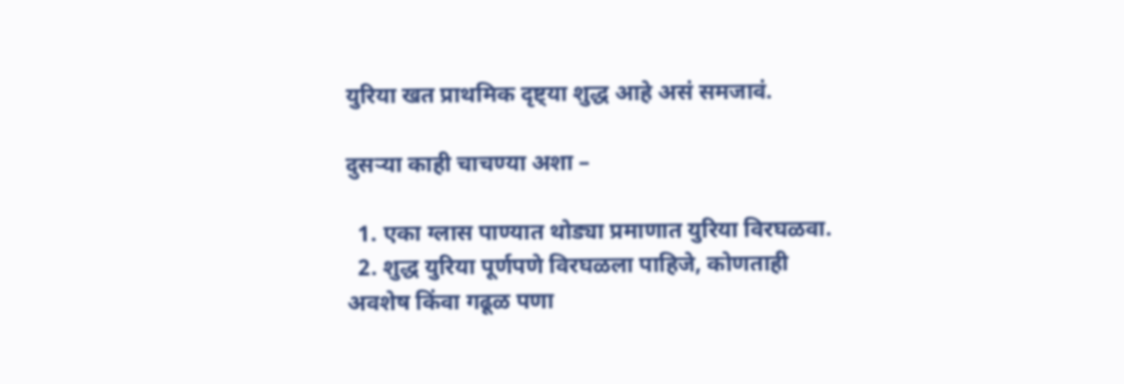युरिया खत प्राथमिक दृष्ट्या शुद्ध आहे असं समजावं.

दुसऱ्या काही चाचण्या अशा –

  1. एका ग्लास पाण्यात थोड्या प्रमाणात युरिया विरघळवा.
  2. शुद्ध युरिया पूर्णपणे विरघळला पाहिजे, कोणताही अवशेष किंवा गढूळ पणा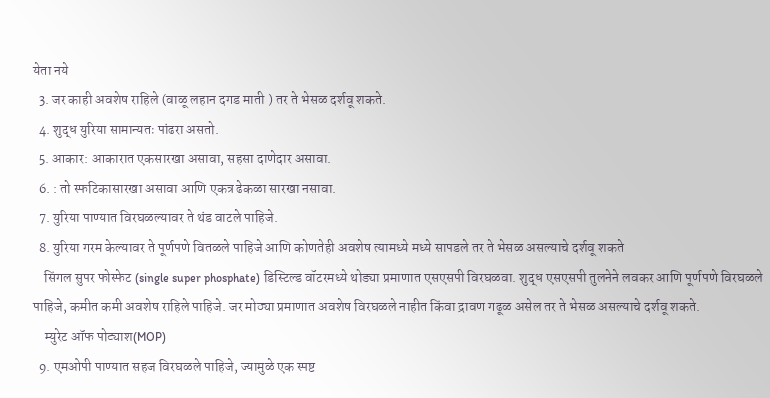येता नये
  3. जर काही अवशेष राहिले (वाळू लहान दगड माती ) तर ते भेसळ दर्शवू शकते.
  4. शुद्ध युरिया सामान्यतः पांढरा असतो.
  5. आकार: आकारात एकसारखा असावा, सहसा दाणेदार असावा.
  6. : तो स्फटिकासारखा असावा आणि एकत्र ढेकळा सारखा नसावा.
  7. युरिया पाण्यात विरघळल्यावर ते थंड वाटले पाहिजे.
  8. युरिया गरम केल्यावर ते पूर्णपणे वितळले पाहिजे आणि कोणतेही अवशेष त्यामध्ये मध्ये सापडले तर ते भेसळ असल्याचे दर्शवू शकते
    सिंगल सुपर फोस्फेट (single super phosphate) डिस्टिल्ड वॉटरमध्ये थोड्या प्रमाणात एसएसपी विरघळवा. शुद्ध एसएसपी तुलनेने लवकर आणि पूर्णपणे विरघळले पाहिजे, कमीत कमी अवशेष राहिले पाहिजे. जर मोठ्या प्रमाणात अवशेष विरघळले नाहीत किंवा द्रावण गढूळ असेल तर ते भेसळ असल्याचे दर्शवू शकते.
    म्युरेट ऑफ पोट्याश(MOP)
  9. एमओपी पाण्यात सहज विरघळले पाहिजे, ज्यामुळे एक स्पष्ट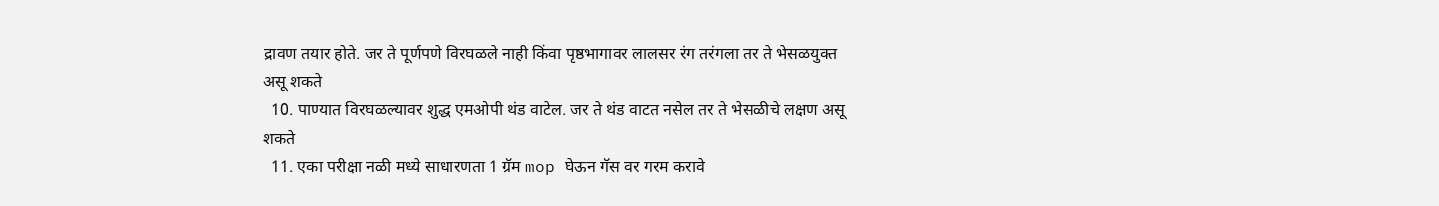द्रावण तयार होते. जर ते पूर्णपणे विरघळले नाही किंवा पृष्ठभागावर लालसर रंग तरंगला तर ते भेसळयुक्त असू शकते
  10. पाण्यात विरघळल्यावर शुद्ध एमओपी थंड वाटेल. जर ते थंड वाटत नसेल तर ते भेसळीचे लक्षण असू शकते
  11. एका परीक्षा नळी मध्ये साधारणता 1 ग्रॅम mop घेऊन गॅस वर गरम करावे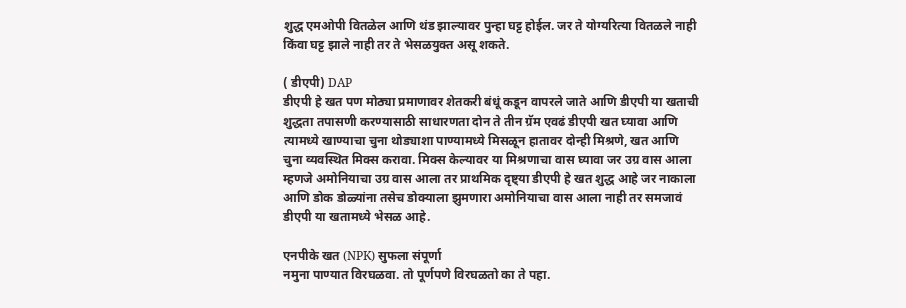शुद्ध एमओपी वितळेल आणि थंड झाल्यावर पुन्हा घट्ट होईल. जर ते योग्यरित्या वितळले नाही किंवा घट्ट झाले नाही तर ते भेसळयुक्त असू शकते.

( डीएपी) DAP
डीएपी हे खत पण मोठ्या प्रमाणावर शेतकरी बंधूं कडून वापरले जाते आणि डीएपी या खताची शुद्धता तपासणी करण्यासाठी साधारणता दोन ते तीन ग्रॅम एवढं डीएपी खत घ्यावा आणि त्यामध्ये खाण्याचा चुना थोड्याशा पाण्यामध्ये मिसळून हातावर दोन्ही मिश्रणे, खत आणि चुना व्यवस्थित मिक्स करावा. मिक्स केल्यावर या मिश्रणाचा वास घ्यावा जर उग्र वास आला म्हणजे अमोनियाचा उग्र वास आला तर प्राथमिक दृष्ट्या डीएपी हे खत शुद्ध आहे जर नाकाला आणि डोक डोळ्यांना तसेच डोक्याला झुमणारा अमोनियाचा वास आला नाही तर समजावं डीएपी या खतामध्ये भेसळ आहे.

एनपीके खत (NPK) सुफला संपूर्णा
नमुना पाण्यात विरघळवा. तो पूर्णपणे विरघळतो का ते पहा.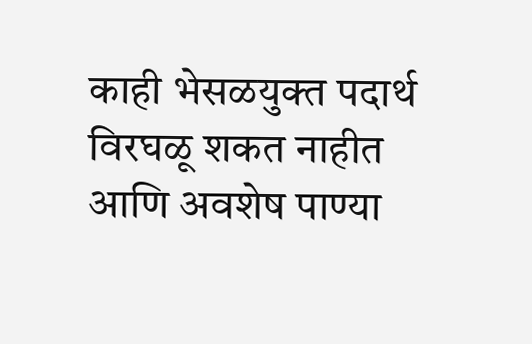काही भेसळयुक्त पदार्थ विरघळू शकत नाहीत आणि अवशेष पाण्या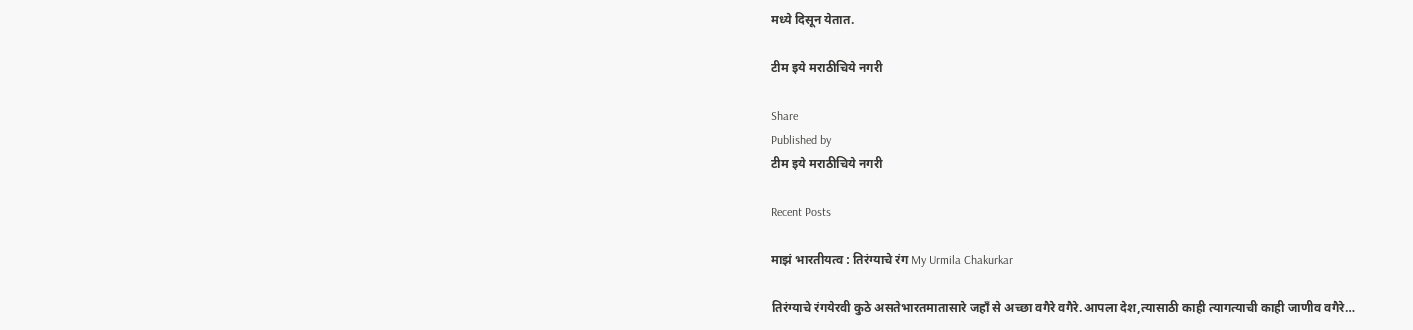मध्ये दिसून येतात.

टीम इये मराठीचिये नगरी

Share
Published by
टीम इये मराठीचिये नगरी

Recent Posts

माझं भारतीयत्व : तिरंग्याचे रंग My Urmila Chakurkar

तिरंग्याचे रंगयेरवी कुठे असतेभारतमातासारे जहाँ से अच्छा वगैरे वगैरे.आपला देश,त्यासाठी काही त्यागत्याची काही जाणीव वगैरे…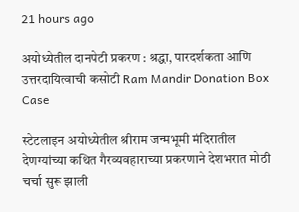21 hours ago

अयोध्येतील दानपेटी प्रकरण : श्रद्धा, पारदर्शकता आणि उत्तरदायित्वाची कसोटी Ram Mandir Donation Box Case

स्टेटलाइन अयोध्येतील श्रीराम जन्मभूमी मंदिरातील देणग्यांच्या कथित गैरव्यवहाराच्या प्रकरणाने देशभरात मोठी चर्चा सुरू झाली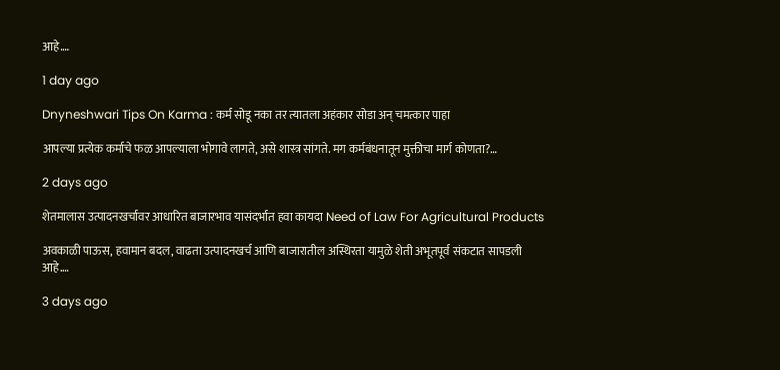आहे.…

1 day ago

Dnyneshwari Tips On Karma : कर्म सोडू नका तर त्यातला अहंकार सोडा अन् चमत्कार पाहा

आपल्या प्रत्येक कर्माचे फळ आपल्याला भोगावे लागते, असे शास्त्र सांगते. मग कर्मबंधनातून मुक्तीचा मार्ग कोणता?…

2 days ago

शेतमालास उत्पादनखर्चावर आधारित बाजारभाव यासंदर्भात हवा कायदा Need of Law For Agricultural Products

अवकाळी पाऊस, हवामान बदल, वाढता उत्पादनखर्च आणि बाजारातील अस्थिरता यामुळे शेती अभूतपूर्व संकटात सापडली आहे.…

3 days ago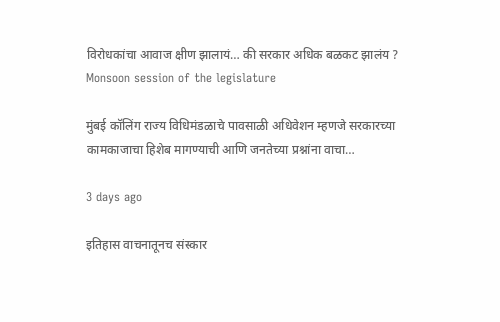विरोधकांचा आवाज क्षीण झालायं… की सरकार अधिक बळकट झालंय ? Monsoon session of the legislature

मुंबई कॉलिंग राज्य विधिमंडळाचे पावसाळी अधिवेशन म्हणजे सरकारच्या कामकाजाचा हिशेब मागण्याची आणि जनतेच्या प्रश्नांना वाचा…

3 days ago

इतिहास वाचनातूनच संस्कार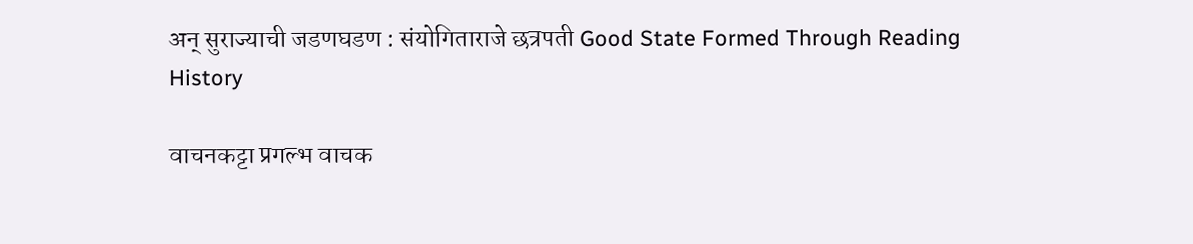अन् सुराज्याची जडणघडण : संयोगिताराजे छत्रपती Good State Formed Through Reading History

वाचनकट्टा प्रगल्भ वाचक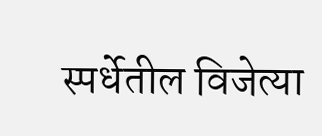स्पर्धेतील विजेत्या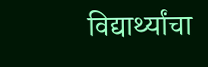विद्यार्थ्यांचा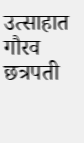उत्साहात गौरव छत्रपती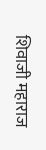शिवाजी महाराज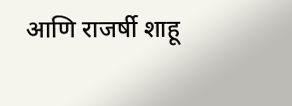आणि राजर्षी शाहू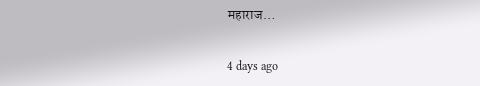महाराज…

4 days ago